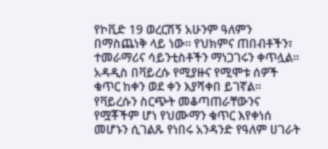የኮቪድ 19 ወረርሽኝ አሁንም ዓለምን በማስጨነቅ ላይ ነው። የህክምና ጠበብቶችን፣ ተመራማሪና ሳይንቲስቶችን ማነጋገሩን ቀጥሏል። አዳዲስ በቫይረሱ የሚያዙና የሚሞቱ ሰዎች ቁጥር ከቀን ወደ ቀን እያሻቀበ ይገኛል። የቫይረሱን ስርጭት መቆጣጠራቸውንና የሟቾችም ሆነ የህሙማን ቁጥር እየቀነሰ መሆኑን ሲገልጹ የነበሩ አንዳንድ የዓለም ሀገራት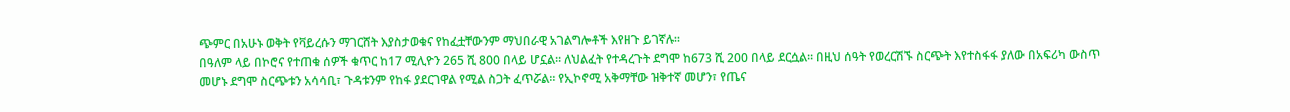ጭምር በአሁኑ ወቅት የቫይረሱን ማገርሸት እያስታወቁና የከፈቷቸውንም ማህበራዊ አገልግሎቶች እየዘጉ ይገኛሉ።
በዓለም ላይ በኮሮና የተጠቁ ሰዎች ቁጥር ከ17 ሚሊዮን 265 ሺ 800 በላይ ሆኗል። ለህልፈት የተዳረጉት ደግሞ ከ673 ሺ 200 በላይ ደርሷል። በዚህ ሰዓት የወረርሽኙ ስርጭት እየተስፋፋ ያለው በአፍሪካ ውስጥ መሆኑ ደግሞ ስርጭቱን አሳሳቢ፣ ጉዳቱንም የከፋ ያደርገዋል የሚል ስጋት ፈጥሯል። የኢኮኖሚ አቅማቸው ዝቅተኛ መሆን፣ የጤና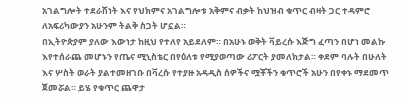አገልግሎት ተደራሽነት እና የህክምና አገልግሎቱ አቅምና ብቃት ከህዝብ ቁጥር ብዛት ጋር ተዳምሮ ለአፍሪካውያን አሁንም ትልቅ ስጋት ሆኗል።
በኢትዮጵያም ያለው እውነታ ከዚህ የተለየ አይደለም። በአሁኑ ወቅት ቫይረሱ እጅግ ፈጣን በሆነ መልኩ እየተሰራጨ መሆኑን የጤና ሚኒስቴር በየዕለቱ የሚያወጣው ሪፖርት ያመለክታል። ቀደም ባሉት በሁለት እና ሦስት ወራት ያልተመዘገቡ በቫረሱ የተያዙ አዳዲስ ሰዎችና ሟቾችን ቁጥሮች አሁን በየቀኑ ማደመጥ ጀመሯል። ይሄ የቁጥር ጨዋታ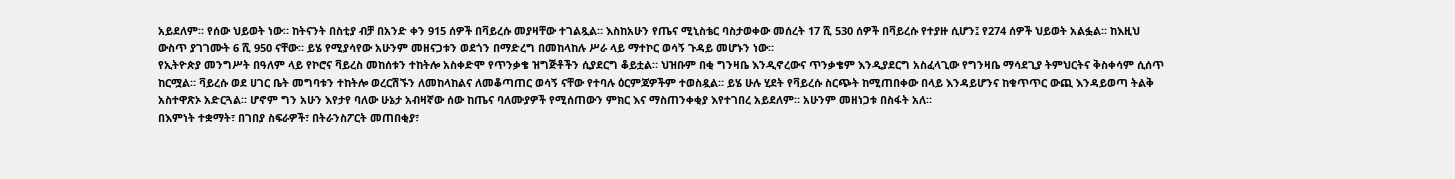አይደለም። የሰው ህይወት ነው። ከትናንት በስቲያ ብቻ በአንድ ቀን 915 ሰዎች በቫይረሱ መያዛቸው ተገልጿል። እስከአሁን የጤና ሚኒስቴር ባስታወቀው መሰረት 17 ሺ 530 ሰዎች በቫይረሱ የተያዙ ሲሆን፤ የ274 ሰዎች ህይወት አልፏል። ከእዚህ ውስጥ ያገገሙት 6 ሺ 950 ናቸው። ይሄ የሚያሳየው አሁንም መዘናጋቱን ወደጎን በማድረግ በመከላከሉ ሥራ ላይ ማተኮር ወሳኝ ጉዳይ መሆኑን ነው።
የኢትዮጵያ መንግሥት በዓለም ላይ የኮሮና ቫይረስ መከሰቱን ተከትሎ አስቀድሞ የጥንቃቄ ዝግጅቶችን ሲያደርግ ቆይቷል። ህዝቡም በቂ ግንዛቤ እንዲኖረውና ጥንቃቄም እንዲያደርግ አስፈላጊው የግንዛቤ ማሳደጊያ ትምህርትና ቅስቀሳም ሲሰጥ ከርሟል። ቫይረሱ ወደ ሀገር ቤት መግባቱን ተከትሎ ወረርሽኙን ለመከላከልና ለመቆጣጠር ወሳኝ ናቸው የተባሉ ዕርምጃዎችም ተወስዷል። ይሄ ሁሉ ሂደት የቫይረሱ ስርጭት ከሚጠበቀው በላይ እንዳይሆንና ከቁጥጥር ውጪ እንዳይወጣ ትልቅ አስተዋጽኦ አድርጓል። ሆኖም ግን አሁን እየታየ ባለው ሁኔታ አብዛኛው ሰው ከጤና ባለሙያዎች የሚሰጠውን ምክር እና ማስጠንቀቂያ እየተገበረ አይደለም። አሁንም መዘነጋቱ በስፋት አለ።
በእምነት ተቋማት፣ በገበያ ስፍራዎች፣ በትራንስፖርት መጠበቂያ፣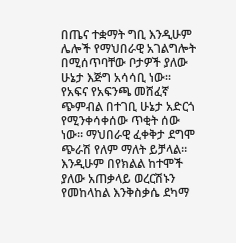በጤና ተቋማት ግቢ እንዲሁም ሌሎች የማህበራዊ አገልግሎት በሚሰጥባቸው ቦታዎች ያለው ሁኔታ እጅግ አሳሳቢ ነው። የአፍና የአፍንጫ መሸፈኛ ጭምብል በተገቢ ሁኔታ አድርጎ የሚንቀሳቀሰው ጥቂት ሰው ነው። ማህበራዊ ፈቀቅታ ደግሞ ጭራሽ የለም ማለት ይቻላል። እንዲሁም በየክልል ከተሞች ያለው አጠቃላይ ወረርሽኑን የመከላከል እንቅስቃሴ ደካማ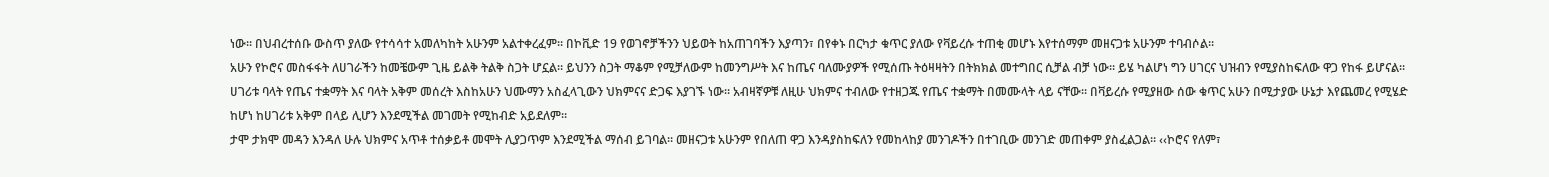ነው። በህብረተሰቡ ውስጥ ያለው የተሳሳተ አመለካከት አሁንም አልተቀረፈም። በኮቪድ 19 የወገኖቻችንን ህይወት ከአጠገባችን እያጣን፣ በየቀኑ በርካታ ቁጥር ያለው የቫይረሱ ተጠቂ መሆኑ እየተሰማም መዘናጋቱ አሁንም ተባብሶል።
አሁን የኮሮና መስፋፋት ለሀገራችን ከመቼውም ጊዜ ይልቅ ትልቅ ስጋት ሆኗል። ይህንን ስጋት ማቆም የሚቻለውም ከመንግሥት እና ከጤና ባለሙያዎች የሚሰጡ ትዕዛዛትን በትክክል መተግበር ሲቻል ብቻ ነው። ይሄ ካልሆነ ግን ሀገርና ህዝብን የሚያስከፍለው ዋጋ የከፋ ይሆናል።
ሀገሪቱ ባላት የጤና ተቋማት እና ባላት አቅም መሰረት እስከአሁን ህሙማን አስፈላጊውን ህክምናና ድጋፍ እያገኙ ነው። አብዛኛዎቹ ለዚሁ ህክምና ተብለው የተዘጋጁ የጤና ተቋማት በመሙላት ላይ ናቸው። በቫይረሱ የሚያዘው ሰው ቁጥር አሁን በሚታያው ሁኔታ እየጨመረ የሚሄድ ከሆነ ከሀገሪቱ አቅም በላይ ሊሆን እንደሚችል መገመት የሚከብድ አይደለም።
ታሞ ታክሞ መዳን እንዳለ ሁሉ ህክምና አጥቶ ተሰቃይቶ መሞት ሊያጋጥም እንደሚችል ማሰብ ይገባል። መዘናጋቱ አሁንም የበለጠ ዋጋ እንዳያስከፍለን የመከላከያ መንገዶችን በተገቢው መንገድ መጠቀም ያስፈልጋል። ‹‹ኮሮና የለም፣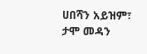ሀበሻን አይዝም፣ ታሞ መዳን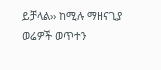ይቻላል›› ከሚሉ ማዘናጊያ ወሬዎች ወጥተን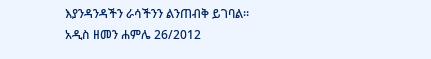እያንዳንዳችን ራሳችንን ልንጠብቅ ይገባል።
አዲስ ዘመን ሐምሌ 26/2012